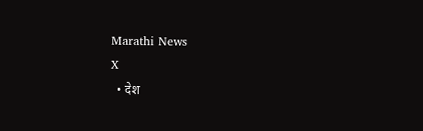Marathi News
X
  • देश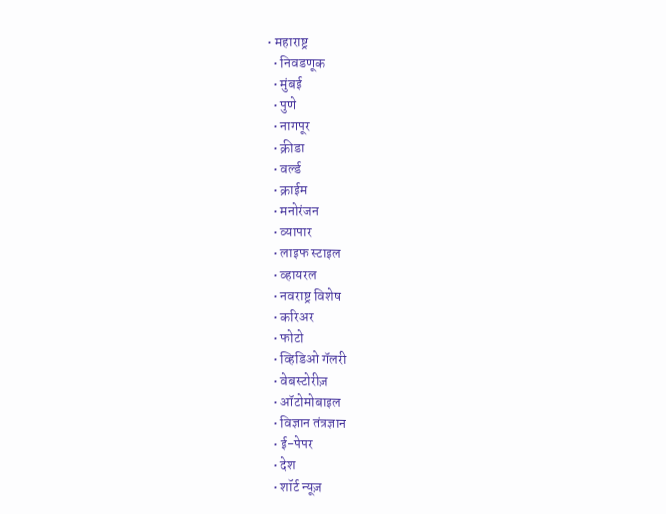• महाराष्ट्र
  • निवडणूक
  • मुंबई
  • पुणे
  • नागपूर
  • क्रीडा
  • वर्ल्ड
  • क्राईम
  • मनोरंजन
  • व्यापार
  • लाइफ स्टाइल
  • व्हायरल
  • नवराष्ट्र विशेष
  • करिअर
  • फोटो
  • व्हिडिओ गॅलरी
  • वेबस्टोरीज़
  • ऑटोमोबाइल
  • विज्ञान तंत्रज्ञान
  • ई-पेपर
  • देश
  • शॉर्ट न्यूज़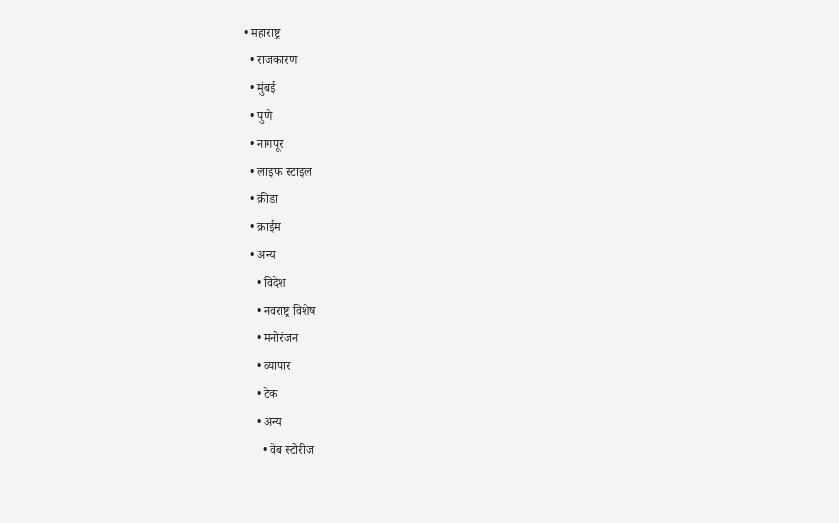• महाराष्ट्र
  • राजकारण
  • मुंबई
  • पुणे
  • नागपूर
  • लाइफ स्टाइल
  • क्रीडा
  • क्राईम
  • अन्य
    • विदेश
    • नवराष्ट्र विशेष
    • मनोरंजन
    • व्यापार
    • टेक
    • अन्य
      • वेब स्टोरीज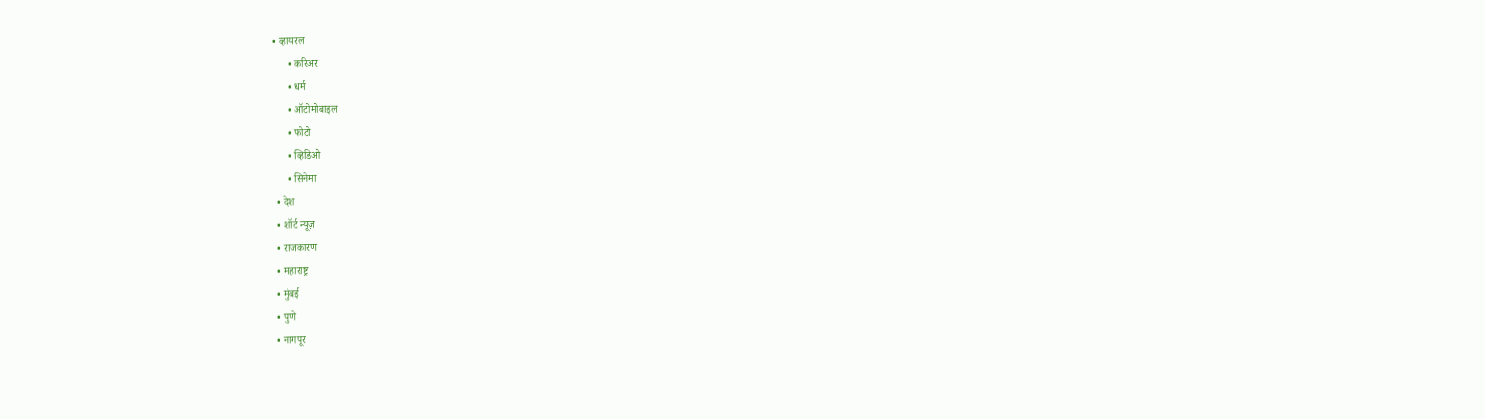• व्हायरल
      • करिअर
      • धर्म
      • ऑटोमोबाइल
      • फोटो
      • व्हिडिओ
      • सिनेमा
  • देश
  • शॉर्ट न्यूज़
  • राजकारण
  • महाराष्ट्र
  • मुंबई
  • पुणे
  • नागपूर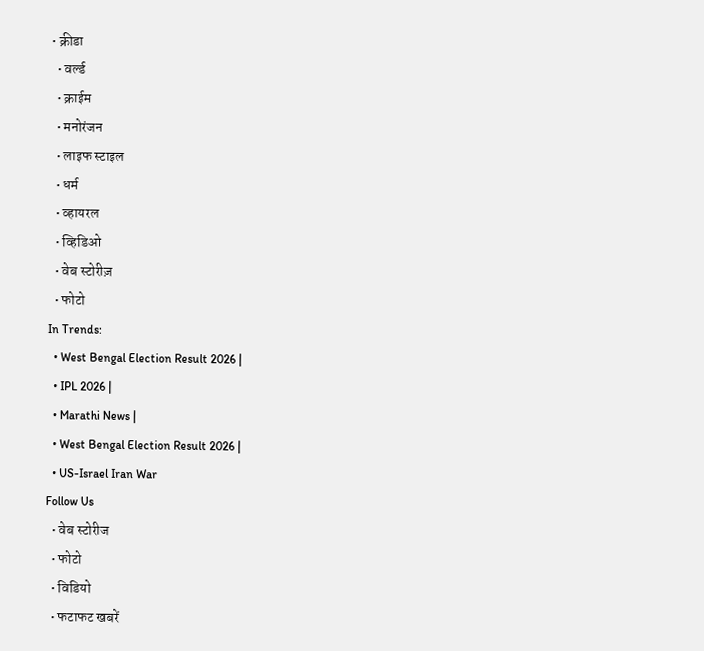• क्रीडा
  • वर्ल्ड
  • क्राईम
  • मनोरंजन
  • लाइफ स्टाइल
  • धर्म
  • व्हायरल
  • व्हिडिओ
  • वेब स्टोरीज़
  • फोटो
In Trends:
  • West Bengal Election Result 2026 |
  • IPL 2026 |
  • Marathi News |
  • West Bengal Election Result 2026 |
  • US-Israel Iran War
Follow Us
  • वेब स्टोरीज
  • फोटो
  • विडियो
  • फटाफट खबरें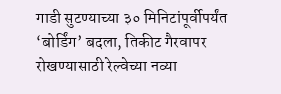गाडी सुटण्याच्या ३० मिनिटांपूर्वीपर्यंत ‘बोर्डिंग’ बदला, तिकीट गैरवापर रोखण्यासाठी रेल्वेच्या नव्या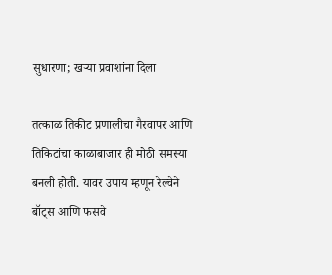सुधारणा; खऱ्या प्रवाशांना दिला

तत्काळ तिकीट प्रणालीचा गैरवापर आणि तिकिटांचा काळाबाजार ही मोठी समस्या बनली होती. यावर उपाय म्हणून रेल्वेने बॉट्स आणि फसवे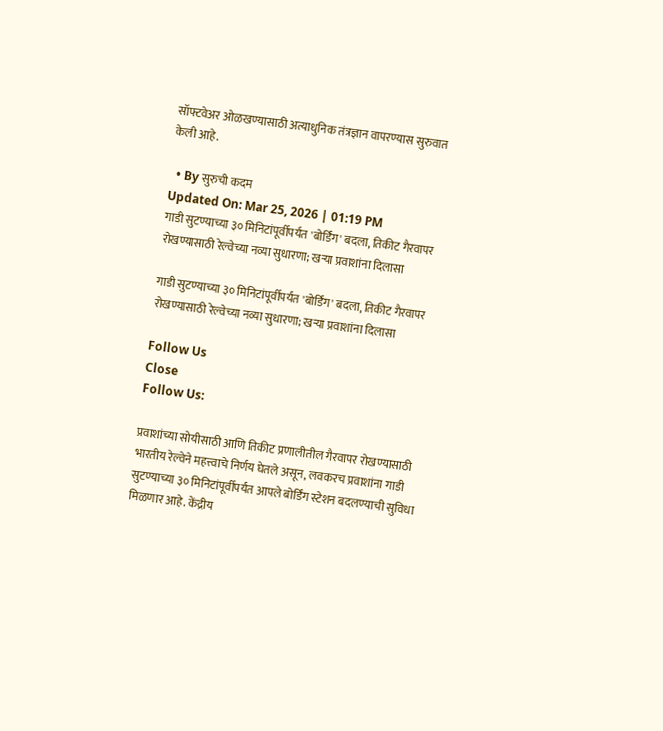सॉफ्टवेअर ओळखण्यासाठी अत्याधुनिक तंत्रज्ञान वापरण्यास सुरुवात केली आहे.

  • By सुरुची कदम
Updated On: Mar 25, 2026 | 01:19 PM
गाडी सुटण्याच्या ३० मिनिटांपूर्वीपर्यंत 'बोर्डिंग' बदला, तिकीट गैरवापर रोखण्यासाठी रेल्वेच्या नव्या सुधारणा; खऱ्या प्रवाशांना दिलासा

गाडी सुटण्याच्या ३० मिनिटांपूर्वीपर्यंत 'बोर्डिंग' बदला, तिकीट गैरवापर रोखण्यासाठी रेल्वेच्या नव्या सुधारणा; खऱ्या प्रवाशांना दिलासा

Follow Us
Close
Follow Us:

प्रवाशांच्या सोयीसाठी आणि तिकीट प्रणालीतील गैरवापर रोखण्यासाठी भारतीय रेल्वेने महत्त्वाचे निर्णय घेतले असून, लवकरच प्रवाशांना गाडी सुटण्याच्या ३० मिनिटांपूर्वीपर्यंत आपले बोर्डिंग स्टेशन बदलण्याची सुविधा मिळणार आहे. केंद्रीय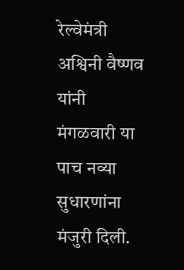रेल्वेमंत्री अश्विनी वैष्णव यांनी मंगळवारी या पाच नव्या सुधारणांना मंजुरी दिली.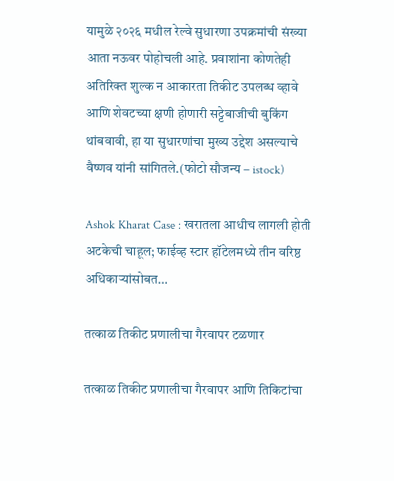यामुळे २०२६ मधील रेल्वे सुधारणा उपक्रमांची संख्या आता नऊवर पोहोचली आहे. प्रवाशांना कोणतेही अतिरिक्त शुल्क न आकारता तिकीट उपलब्ध व्हावे आणि शेवटच्या क्षणी होणारी सट्टेबाजीची बुकिंग थांबवावी, हा या सुधारणांचा मुख्य उद्देश असल्याचे वैष्णव यांनी सांगितले.(फोटो सौजन्य – istock)

Ashok Kharat Case : खरातला आधीच लागली होती अटकेची चाहूल; फाईव्ह स्टार हॉटेलमध्ये तीन वरिष्ठ अधिकाऱ्यांसोबत…

तत्काळ तिकीट प्रणालीचा गैरवापर टळणार

तत्काळ तिकीट प्रणालीचा गैरवापर आणि तिकिटांचा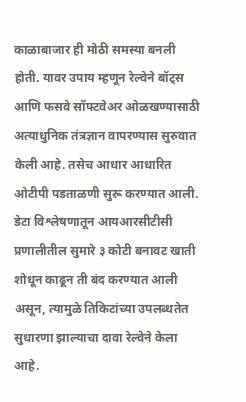काळाबाजार ही मोठी समस्या बनली होती. यावर उपाय म्हणून रेल्वेने बॉट्स आणि फसवे सॉफ्टवेअर ओळखण्यासाठी अत्याधुनिक तंत्रज्ञान वापरण्यास सुरुवात केली आहे. तसेच आधार आधारित ओटीपी पडताळणी सुरू करण्यात आली. डेटा विश्लेषणातून आयआरसीटीसी प्रणालीतील सुमारे ३ कोटी बनावट खाती शोधून काढून ती बंद करण्यात आली असून, त्यामुळे तिकिटांच्या उपलब्धतेत सुधारणा झाल्याचा दावा रेल्वेने केला आहे.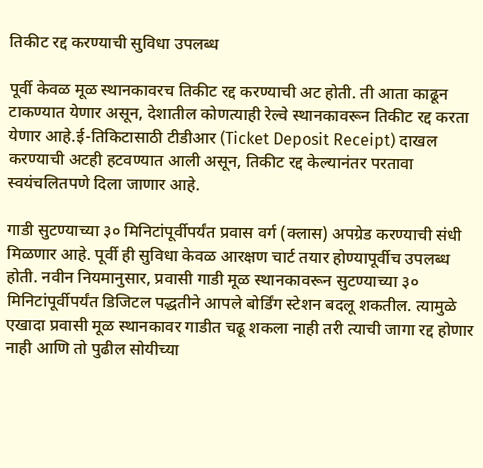तिकीट रद्द करण्याची सुविधा उपलब्ध

पूर्वी केवळ मूळ स्थानकावरच तिकीट रद्द करण्याची अट होती. ती आता काढून टाकण्यात येणार असून, देशातील कोणत्याही रेल्वे स्थानकावरून तिकीट रद्द करता येणार आहे.ई-तिकिटासाठी टीडीआर (Ticket Deposit Receipt) दाखल करण्याची अटही हटवण्यात आली असून, तिकीट रद्द केल्यानंतर परतावा स्वयंचलितपणे दिला जाणार आहे.

गाडी सुटण्याच्या ३० मिनिटांपूर्वीपर्यंत प्रवास वर्ग (क्लास) अपग्रेड करण्याची संधी मिळणार आहे. पूर्वी ही सुविधा केवळ आरक्षण चार्ट तयार होण्यापूर्वीच उपलब्ध होती. नवीन नियमानुसार, प्रवासी गाडी मूळ स्थानकावरून सुटण्याच्या ३० मिनिटांपूर्वीपर्यंत डिजिटल पद्धतीने आपले बोर्डिंग स्टेशन बदलू शकतील. त्यामुळे एखादा प्रवासी मूळ स्थानकावर गाडीत चढू शकला नाही तरी त्याची जागा रद्द होणार नाही आणि तो पुढील सोयीच्या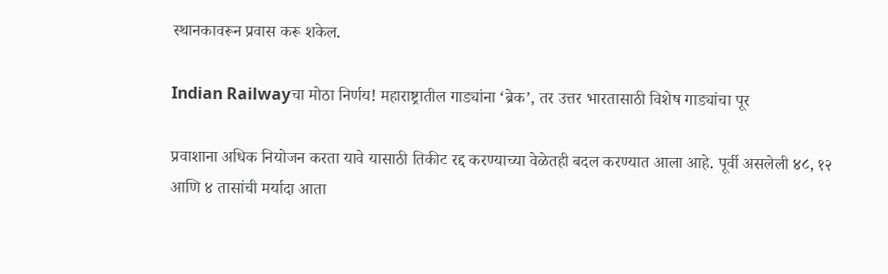स्थानकावरून प्रवास करू शकेल.

Indian Railwayचा मोठा निर्णय! महाराष्ट्रातील गाड्यांना ‘ब्रेक’, तर उत्तर भारतासाठी विशेष गाड्यांचा पूर

प्रवाशाना अधिक नियोजन करता यावे यासाठी तिकीट रद्द करण्याच्या वेळेतही बदल करण्यात आला आहे. पूर्वी असलेली ४८, १२ आणि ४ तासांची मर्यादा आता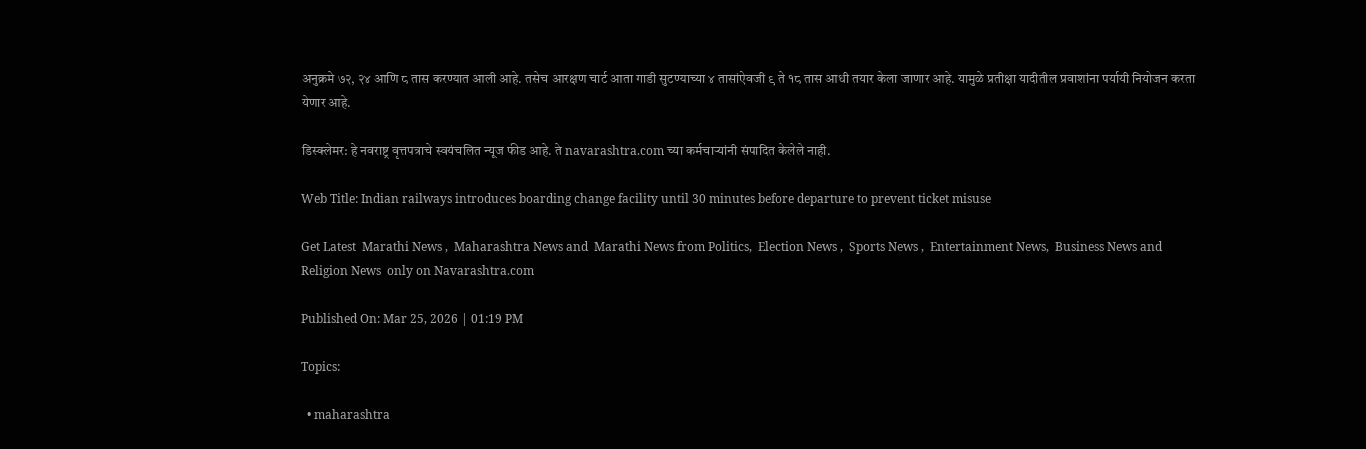अनुक्रमे ७२, २४ आणि ८ तास करण्यात आली आहे. तसेच आरक्षण चार्ट आता गाडी सुटण्याच्या ४ तासांऐवजी ९ ते १८ तास आधी तयार केला जाणार आहे. यामुळे प्रतीक्षा यादीतील प्रवाशांना पर्यायी नियोजन करता येणार आहे.

डिस्क्लेमर: हे नवराष्ट्र वृत्तपत्राचे स्वयंचलित न्यूज फीड आहे. ते navarashtra.com च्या कर्मचाऱ्यांनी संपादित केलेले नाही.

Web Title: Indian railways introduces boarding change facility until 30 minutes before departure to prevent ticket misuse

Get Latest  Marathi News ,  Maharashtra News and  Marathi News from Politics,  Election News ,  Sports News ,  Entertainment News,  Business News and   Religion News  only on Navarashtra.com

Published On: Mar 25, 2026 | 01:19 PM

Topics:

  • maharashtra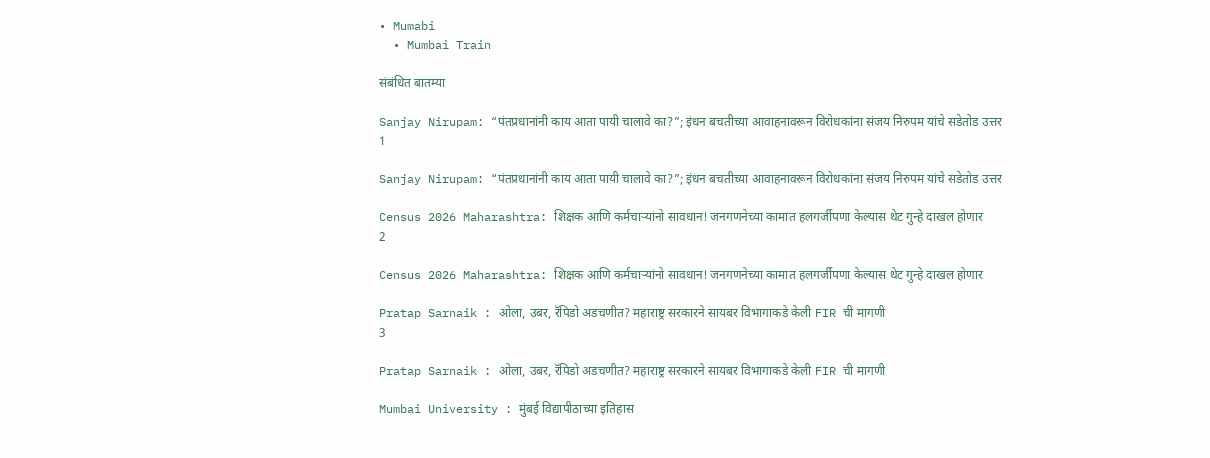• Mumabi
  • Mumbai Train

संबंधित बातम्या

Sanjay Nirupam: “पंतप्रधानांनी काय आता पायी चालावे का?”; इंधन बचतीच्या आवाहनावरून विरोधकांना संजय निरुपम यांचे सडेतोड उत्तर
1

Sanjay Nirupam: “पंतप्रधानांनी काय आता पायी चालावे का?”; इंधन बचतीच्या आवाहनावरून विरोधकांना संजय निरुपम यांचे सडेतोड उत्तर

Census 2026 Maharashtra: शिक्षक आणि कर्मचाऱ्यांनो सावधान! जनगणनेच्या कामात हलगर्जीपणा केल्यास थेट गुन्हे दाखल होणार
2

Census 2026 Maharashtra: शिक्षक आणि कर्मचाऱ्यांनो सावधान! जनगणनेच्या कामात हलगर्जीपणा केल्यास थेट गुन्हे दाखल होणार

Pratap Sarnaik : ओला, उबर, रॅपिडो अडचणीत? महाराष्ट्र सरकारने सायबर विभागाकडे केली FIR ची मागणी
3

Pratap Sarnaik : ओला, उबर, रॅपिडो अडचणीत? महाराष्ट्र सरकारने सायबर विभागाकडे केली FIR ची मागणी

Mumbai University : मुंबई विद्यापीठाच्या इतिहास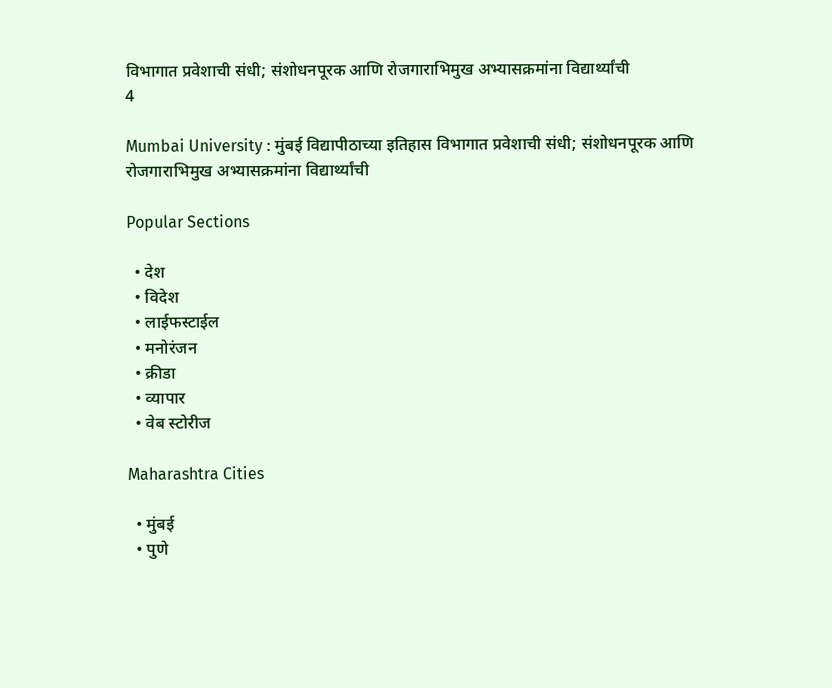विभागात प्रवेशाची संधी; संशोधनपूरक आणि रोजगाराभिमुख अभ्यासक्रमांना विद्यार्थ्यांची
4

Mumbai University : मुंबई विद्यापीठाच्या इतिहास विभागात प्रवेशाची संधी; संशोधनपूरक आणि रोजगाराभिमुख अभ्यासक्रमांना विद्यार्थ्यांची

Popular Sections

  • देश
  • विदेश
  • लाईफस्टाईल
  • मनोरंजन
  • क्रीडा
  • व्यापार
  • वेब स्टोरीज

Maharashtra Cities

  • मुंबई
  • पुणे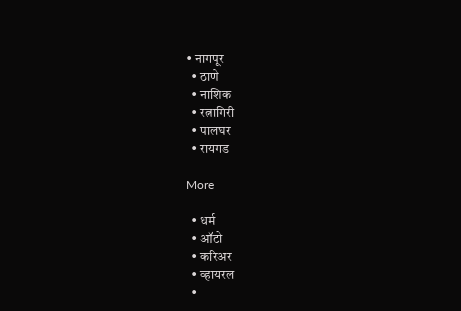• नागपूर
  • ठाणे
  • नाशिक
  • रत्नागिरी
  • पालघर
  • रायगड

More

  • धर्म
  • ऑटो
  • करिअर
  • व्हायरल
  •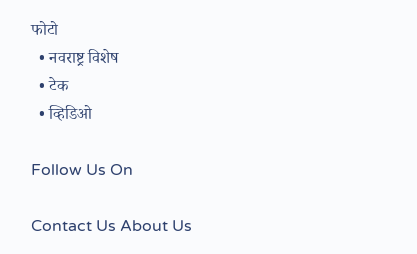फोटो
  • नवराष्ट्र विशेष
  • टेक
  • व्हिडिओ

Follow Us On

Contact Us About Us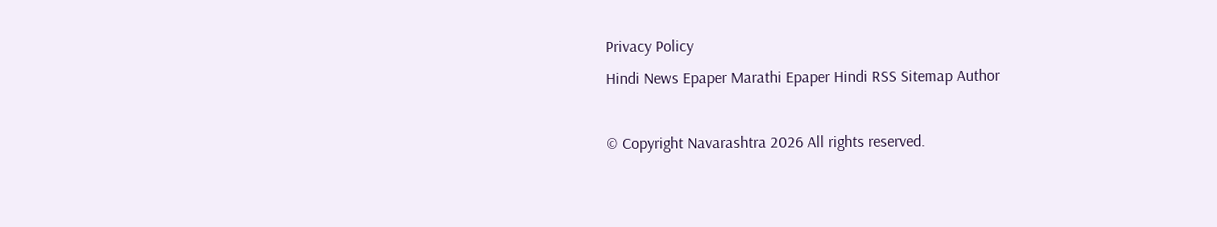Privacy Policy
Hindi News Epaper Marathi Epaper Hindi RSS Sitemap Author

© Copyright Navarashtra 2026 All rights reserved.